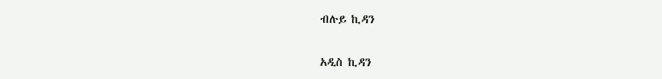ብሉይ ኪዳን

አዲስ ኪዳን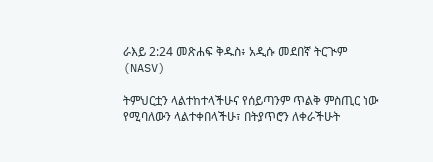ራእይ 2:24 መጽሐፍ ቅዱስ፥ አዲሱ መደበኛ ትርጒም (NASV)

ትምህርቷን ላልተከተላችሁና የሰይጣንም ጥልቅ ምስጢር ነው የሚባለውን ላልተቀበላችሁ፣ በትያጥሮን ለቀራችሁት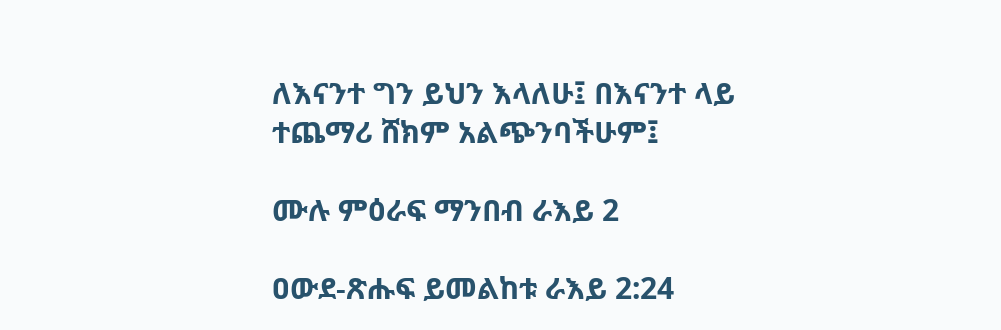ለእናንተ ግን ይህን እላለሁ፤ በእናንተ ላይ ተጨማሪ ሸክም አልጭንባችሁም፤

ሙሉ ምዕራፍ ማንበብ ራእይ 2

ዐውደ-ጽሑፍ ይመልከቱ ራእይ 2:24